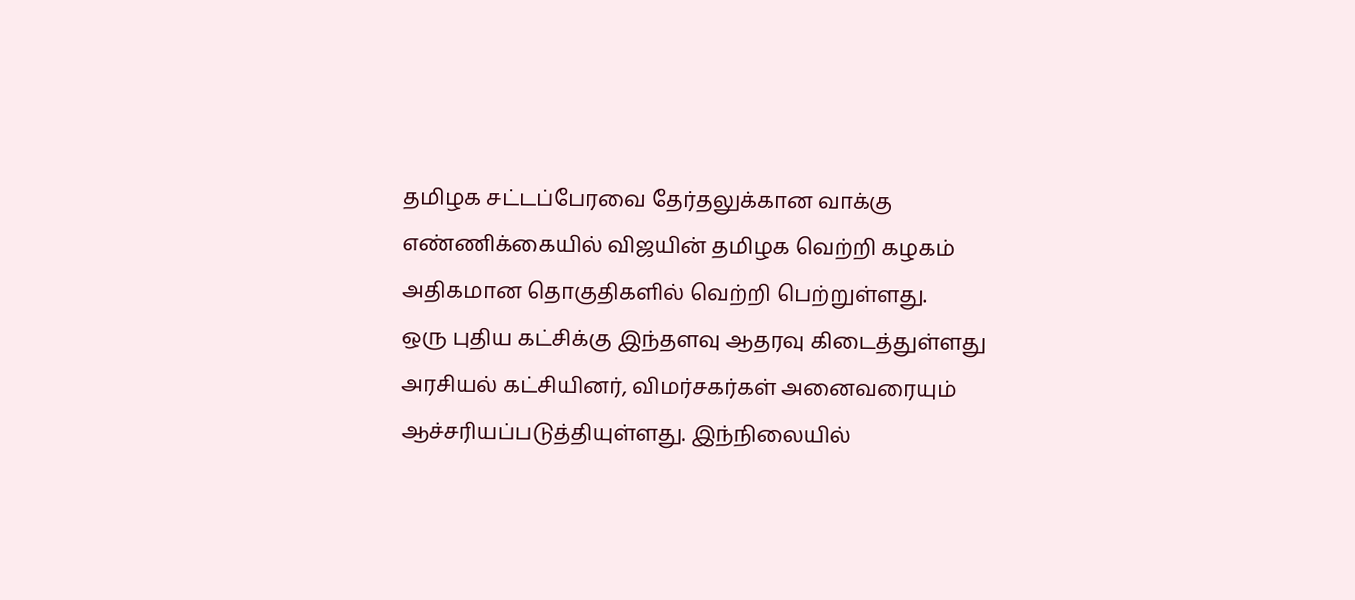தமிழக சட்டப்பேரவை தேர்தலுக்கான வாக்கு எண்ணிக்கையில் விஜயின் தமிழக வெற்றி கழகம் அதிகமான தொகுதிகளில் வெற்றி பெற்றுள்ளது.
ஒரு புதிய கட்சிக்கு இந்தளவு ஆதரவு கிடைத்துள்ளது அரசியல் கட்சியினர், விமர்சகர்கள் அனைவரையும் ஆச்சரியப்படுத்தியுள்ளது. இந்நிலையில்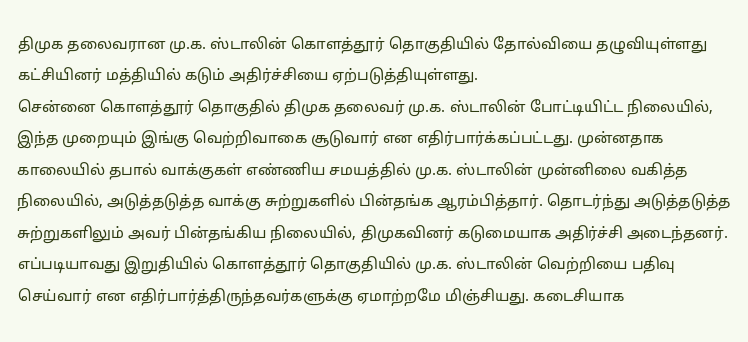திமுக தலைவரான மு.க. ஸ்டாலின் கொளத்தூர் தொகுதியில் தோல்வியை தழுவியுள்ளது கட்சியினர் மத்தியில் கடும் அதிர்ச்சியை ஏற்படுத்தியுள்ளது.
சென்னை கொளத்தூர் தொகுதில் திமுக தலைவர் மு.க. ஸ்டாலின் போட்டியிட்ட நிலையில், இந்த முறையும் இங்கு வெற்றிவாகை சூடுவார் என எதிர்பார்க்கப்பட்டது. முன்னதாக காலையில் தபால் வாக்குகள் எண்ணிய சமயத்தில் மு.க. ஸ்டாலின் முன்னிலை வகித்த நிலையில், அடுத்தடுத்த வாக்கு சுற்றுகளில் பின்தங்க ஆரம்பித்தார். தொடர்ந்து அடுத்தடுத்த சுற்றுகளிலும் அவர் பின்தங்கிய நிலையில், திமுகவினர் கடுமையாக அதிர்ச்சி அடைந்தனர்.
எப்படியாவது இறுதியில் கொளத்தூர் தொகுதியில் மு.க. ஸ்டாலின் வெற்றியை பதிவு செய்வார் என எதிர்பார்த்திருந்தவர்களுக்கு ஏமாற்றமே மிஞ்சியது. கடைசியாக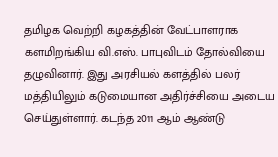தமிழக வெற்றி கழகத்தின் வேட்பாளராக களமிறங்கிய வி.எஸ். பாபுவிடம் தோல்வியை தழுவினார். இது அரசியல் களத்தில் பலர் மத்தியிலும் கடுமையான அதிர்ச்சியை அடைய செய்துள்ளார். கடந்த 2011 ஆம் ஆண்டு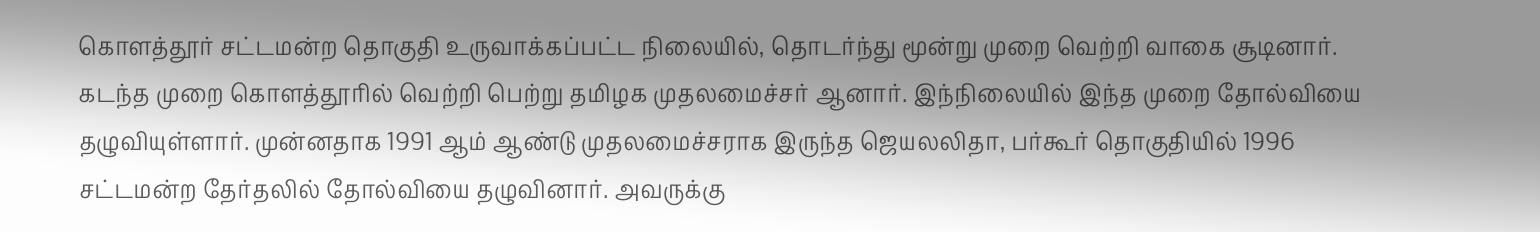கொளத்தூர் சட்டமன்ற தொகுதி உருவாக்கப்பட்ட நிலையில், தொடர்ந்து மூன்று முறை வெற்றி வாகை சூடினார்.
கடந்த முறை கொளத்தூரில் வெற்றி பெற்று தமிழக முதலமைச்சர் ஆனார். இந்நிலையில் இந்த முறை தோல்வியை தழுவியுள்ளார். முன்னதாக 1991 ஆம் ஆண்டு முதலமைச்சராக இருந்த ஜெயலலிதா, பர்கூர் தொகுதியில் 1996 சட்டமன்ற தேர்தலில் தோல்வியை தழுவினார். அவருக்கு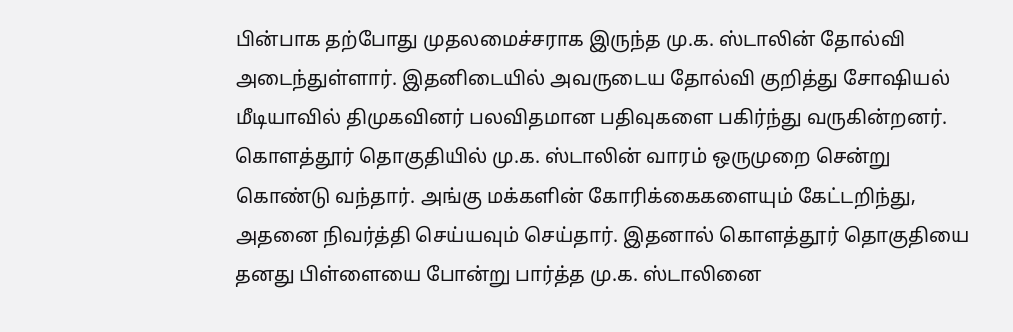பின்பாக தற்போது முதலமைச்சராக இருந்த மு.க. ஸ்டாலின் தோல்வி அடைந்துள்ளார். இதனிடையில் அவருடைய தோல்வி குறித்து சோஷியல் மீடியாவில் திமுகவினர் பலவிதமான பதிவுகளை பகிர்ந்து வருகின்றனர்.
கொளத்தூர் தொகுதியில் மு.க. ஸ்டாலின் வாரம் ஒருமுறை சென்று கொண்டு வந்தார். அங்கு மக்களின் கோரிக்கைகளையும் கேட்டறிந்து, அதனை நிவர்த்தி செய்யவும் செய்தார். இதனால் கொளத்தூர் தொகுதியை தனது பிள்ளையை போன்று பார்த்த மு.க. ஸ்டாலினை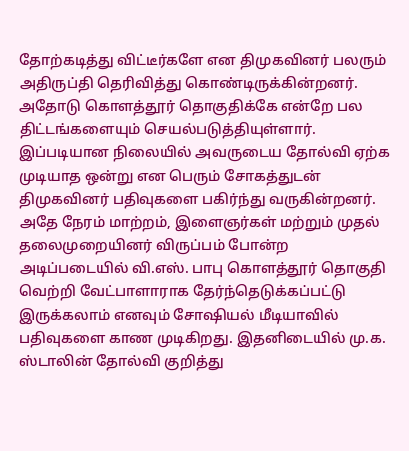தோற்கடித்து விட்டீர்களே என திமுகவினர் பலரும் அதிருப்தி தெரிவித்து கொண்டிருக்கின்றனர். அதோடு கொளத்தூர் தொகுதிக்கே என்றே பல திட்டங்களையும் செயல்படுத்தியுள்ளார்.
இப்படியான நிலையில் அவருடைய தோல்வி ஏற்க முடியாத ஒன்று என பெரும் சோகத்துடன் திமுகவினர் பதிவுகளை பகிர்ந்து வருகின்றனர். அதே நேரம் மாற்றம், இளைஞர்கள் மற்றும் முதல் தலைமுறையினர் விருப்பம் போன்ற அடிப்படையில் வி.எஸ். பாபு கொளத்தூர் தொகுதி வெற்றி வேட்பாளாராக தேர்ந்தெடுக்கப்பட்டு இருக்கலாம் எனவும் சோஷியல் மீடியாவில் பதிவுகளை காண முடிகிறது. இதனிடையில் மு.க. ஸ்டாலின் தோல்வி குறித்து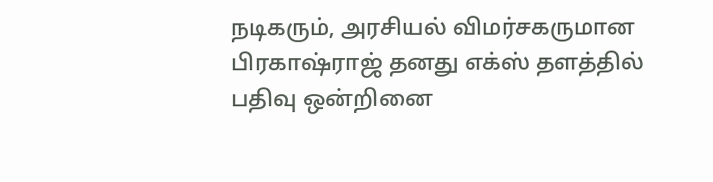நடிகரும், அரசியல் விமர்சகருமான பிரகாஷ்ராஜ் தனது எக்ஸ் தளத்தில் பதிவு ஒன்றினை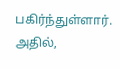பகிர்ந்துள்ளார்.
அதில்,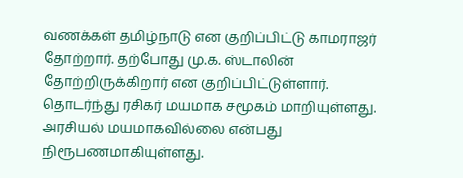வணக்கள் தமிழ்நாடு என குறிப்பிட்டு காமராஜர் தோற்றார். தற்போது மு.க. ஸ்டாலின் தோற்றிருக்கிறார் என குறிப்பிட்டுள்ளார். தொடர்ந்து ரசிகர் மயமாக சமூகம் மாறியுள்ளது. அரசியல் மயமாகவில்லை என்பது நிரூபணமாகியுள்ளது.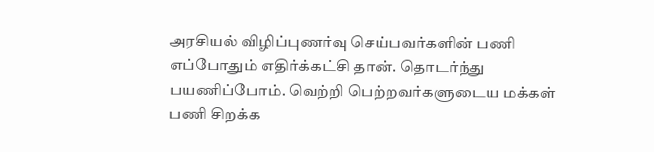அரசியல் விழிப்புணர்வு செய்பவர்களின் பணி எப்போதும் எதிர்க்கட்சி தான். தொடர்ந்து பயணிப்போம். வெற்றி பெற்றவர்களுடைய மக்கள் பணி சிறக்க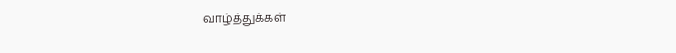வாழ்த்துக்கள்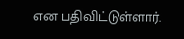என பதிவிட்டுள்ளார்.